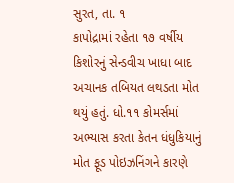સુરત, તા. ૧
કાપોદ્રામાં રહેતા ૧૭ વર્ષીય કિશોરનું સેન્ડવીચ ખાધા બાદ અચાનક તબિયત લથડતા મોત થયું હતું. ધો.૧૧ કોમર્સમાં અભ્યાસ કરતા કેતન ધંધુકિયાનું મોત ફૂડ પોઇઝનિંગને કારણે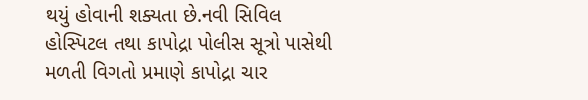થયું હોવાની શક્યતા છે.નવી સિવિલ હોસ્પિટલ તથા કાપોદ્રા પોલીસ સૂત્રો પાસેથી મળતી વિગતો પ્રમાણે કાપોદ્રા ચાર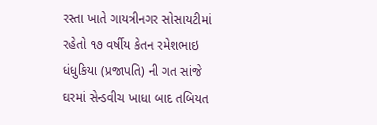રસ્તા ખાતે ગાયત્રીનગર સોસાયટીમાં રહેતો ૧૭ વર્ષીય કેતન રમેશભાઇ ધંધુકિયા (પ્રજાપતિ) ની ગત સાંજે ઘરમાં સેન્ડવીચ ખાધા બાદ તબિયત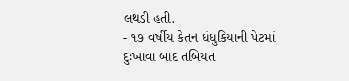લથડી હતી.
- ૧૭ વર્ષીય કેતન ધંધુકિયાની પેટમાં દુઃખાવા બાદ તબિયત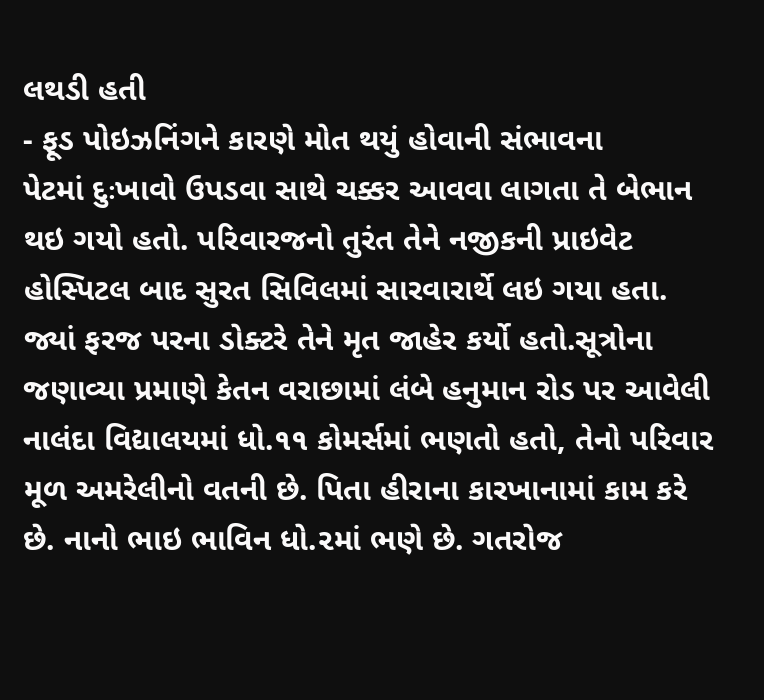લથડી હતી
- ફૂડ પોઇઝનિંગને કારણે મોત થયું હોવાની સંભાવના
પેટમાં દુઃખાવો ઉપડવા સાથે ચક્કર આવવા લાગતા તે બેભાન થઇ ગયો હતો. પરિવારજનો તુરંત તેને નજીકની પ્રાઇવેટ હોસ્પિટલ બાદ સુરત સિવિલમાં સારવારાર્થે લઇ ગયા હતા. જ્યાં ફરજ પરના ડોક્ટરે તેને મૃત જાહેર કર્યો હતો.સૂત્રોના જણાવ્યા પ્રમાણે કેતન વરાછામાં લંબે હનુમાન રોડ પર આવેલી નાલંદા વિદ્યાલયમાં ધો.૧૧ કોમર્સમાં ભણતો હતો, તેનો પરિવાર મૂળ અમરેલીનો વતની છે. પિતા હીરાના કારખાનામાં કામ કરે છે. નાનો ભાઇ ભાવિન ધો.૨માં ભણે છે. ગતરોજ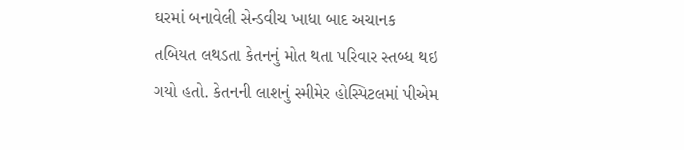ઘરમાં બનાવેલી સેન્ડવીચ ખાધા બાદ અચાનક તબિયત લથડતા કેતનનું મોત થતા પરિવાર સ્તબ્ધ થઇ ગયો હતો. કેતનની લાશનું સ્મીમેર હોસ્પિટલમાં પીએમ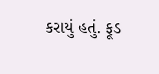કરાયું હતું. ફૂડ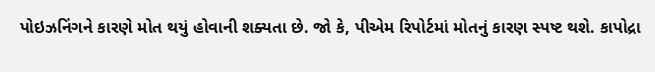પોઇઝનિંગને કારણે મોત થયું હોવાની શક્યતા છે. જો કે, પીએમ રિપોર્ટમાં મોતનું કારણ સ્પષ્ટ થશે. કાપોદ્રા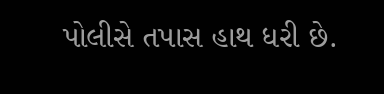પોલીસે તપાસ હાથ ધરી છે.